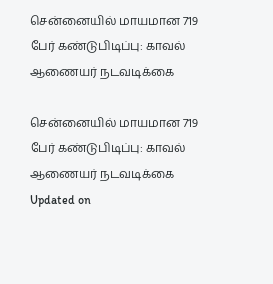சென்னையில் மாயமான 719 பேர் கண்டுபிடிப்பு: காவல் ஆணையர் நடவடிக்கை

சென்னையில் மாயமான 719 பேர் கண்டுபிடிப்பு: காவல் ஆணையர் நடவடிக்கை
Updated on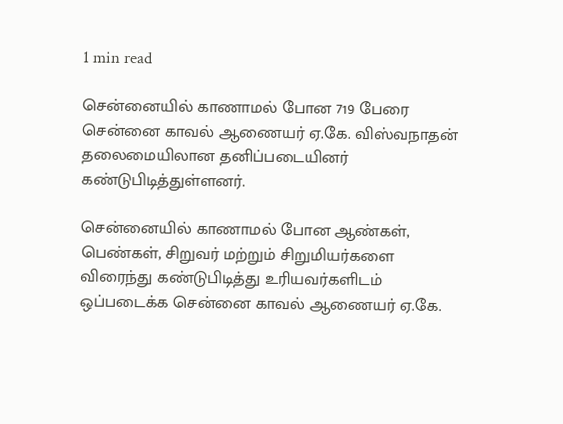1 min read

சென்னையில் காணாமல் போன 719 பேரை சென்னை காவல் ஆணையர் ஏ.கே. விஸ்வநாதன் தலைமையிலான தனிப்படையினர் கண்டுபிடித்துள்ளனர்.

சென்னையில் காணாமல் போன ஆண்கள், பெண்கள், சிறுவர் மற்றும் சிறுமியர்களை விரைந்து கண்டுபிடித்து உரியவர்களிடம் ஒப்படைக்க சென்னை காவல் ஆணையர் ஏ.கே.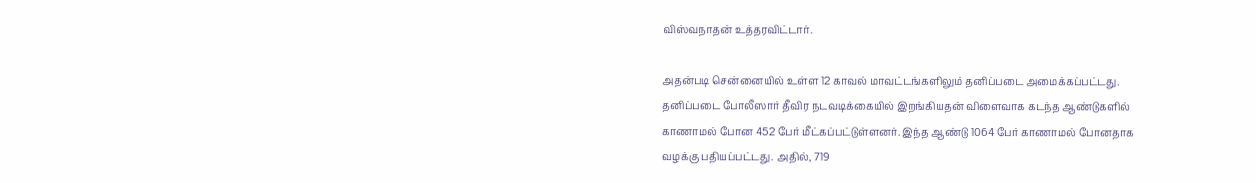விஸ்வநாதன் உத்தரவிட்டார்.

அதன்படி சென்னையில் உள்ள 12 காவல் மாவட்டங்களிலும் தனிப்படை அமைக்கப்பட்டது. தனிப்படை போலீஸார் தீவிர நடவடிக்கையில் இறங்கியதன் விளைவாக கடந்த ஆண்டுகளில் காணாமல் போன 452 பேர் மீட்கப்பட்டுள்ளனர். இந்த ஆண்டு 1064 பேர் காணாமல் போனதாக வழக்கு பதியப்பட்டது. அதில், 719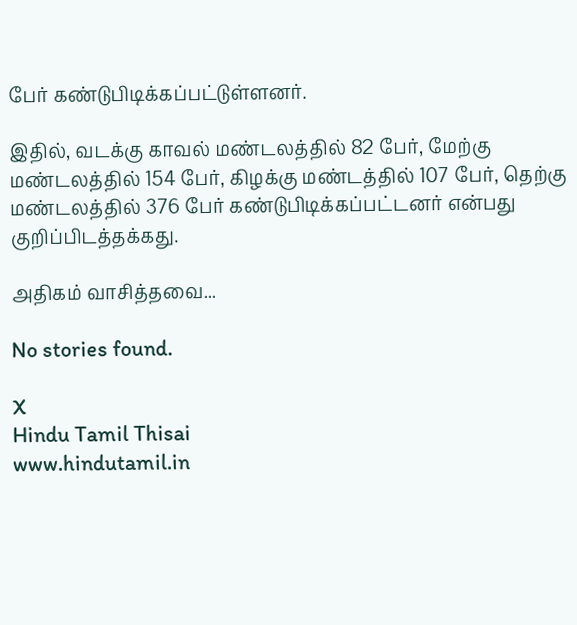பேர் கண்டுபிடிக்கப்பட்டுள்ளனர்.

இதில், வடக்கு காவல் மண்டலத்தில் 82 பேர், மேற்கு மண்டலத்தில் 154 பேர், கிழக்கு மண்டத்தில் 107 பேர், தெற்கு மண்டலத்தில் 376 பேர் கண்டுபிடிக்கப்பட்டனர் என்பது குறிப்பிடத்தக்கது.

அதிகம் வாசித்தவை...

No stories found.

X
Hindu Tamil Thisai
www.hindutamil.in